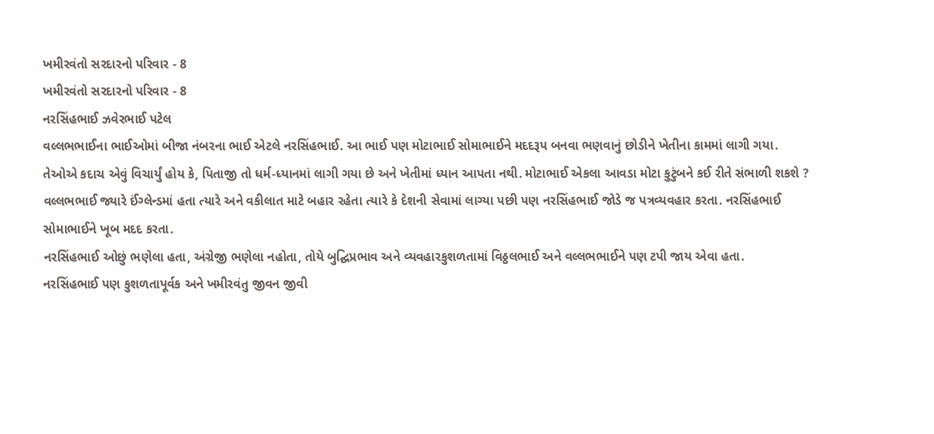ખમીરવંતો સરદારનો પરિવાર - 8
ખમીરવંતો સરદારનો પરિવાર - 8
નરસિંહભાઈ ઝવેરભાઈ પટેલ
વલ્લભભાઈના ભાઈઓમાં બીજા નંબરના ભાઈ એટલે નરસિંહભાઈ. આ ભાઈ પણ મોટાભાઈ સોમાભાઈને મદદરૂપ બનવા ભણવાનું છોડીને ખેતીના કામમાં લાગી ગયા. તેઓએ કદાચ એવું વિચાર્યું હોય કે, પિતાજી તો ધર્મ-ધ્યાનમાં લાગી ગયા છે અને ખેતીમાં ધ્યાન આપતા નથી. મોટાભાઈ એકલા આવડા મોટા કુટુંબને કઈ રીતે સંભાળી શકશે ?
વલ્લભભાઈ જ્યારે ઈંગ્લેન્ડમાં હતા ત્યારે અને વકીલાત માટે બહાર રહેતા ત્યારે કે દેશની સેવામાં લાગ્યા પછી પણ નરસિંહભાઈ જોડે જ પત્રવ્યવહાર કરતા. નરસિંહભાઈ સોમાભાઈને ખૂબ મદદ કરતા.
નરસિંહભાઈ ઓછું ભણેલા હતા, અંગ્રેજી ભણેલા નહોતા, તોયે બુદ્ઘિપ્રભાવ અને વ્યવહારકુશળતામાં વિઠ્ઠલભાઈ અને વલ્લભભાઈને પણ ટપી જાય એવા હતા.
નરસિંહભાઈ પણ કુશળતાપૂર્વક અને ખમીરવંતુ જીવન જીવી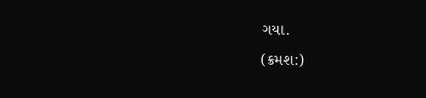ગયા.
(ક્રમશ:)